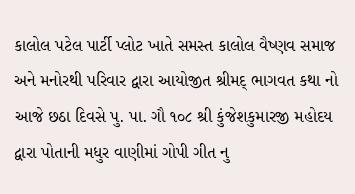કાલોલ પટેલ પાર્ટી પ્લોટ ખાતે સમસ્ત કાલોલ વૈષ્ણવ સમાજ અને મનોરથી પરિવાર દ્વારા આયોજીત શ્રીમદ્ ભાગવત કથા નો આજે છઠા દિવસે પુ. પા. ગૌ ૧૦૮ શ્રી કુંજેશકુમારજી મહોદય દ્વારા પોતાની મધુર વાણીમાં ગોપી ગીત નુ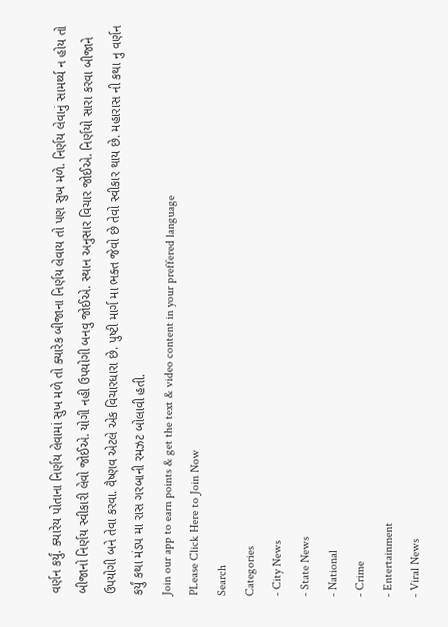વર્ણન કર્યું. ક્યારેય પોતાના નિર્ણય લેવામાં સુખ મળે તો ક્યારેક બીજાના નિર્ણય લેવાય તો પણ સુખ મળે. નિર્ણય લેવાનું સામર્થ્ય ન હોય તો બીજાનો નિર્ણય સ્વીકારી લેવો જોઈએ. યોગી નહી ઉપયોગી બનવુ જોઈએ. સ્થાન અનુસાર વિચાર જોઈએ. નિર્ણયો સારા કરવા બીજાને ઉપયોગી બને તેવા કરવા. વૈષ્ણવ એટલે એક વિચારધારા છે. પુષ્ટી માર્ગ મા ભક્ત જેવો છે તેવો સ્વીકાર થાય છે. મહારાસ ની કથા નુ વર્ણન કર્યું કથા મંડપ મા રાસ ગરબાની રમઝટ બોલાવી હતી.
Join our app to earn points & get the text & video content in your preffered language
PLease Click Here to Join Now
Search
Categories
- City News
- State News
- National
- Crime
- Entertainment
- Viral News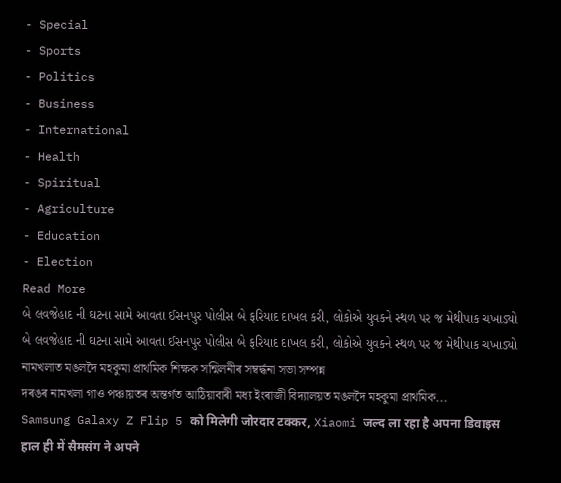- Special
- Sports
- Politics
- Business
- International
- Health
- Spiritual
- Agriculture
- Education
- Election
Read More
બે લવજેહાદ ની ઘટના સામે આવતા ઈસનપુર પોલીસ બે ફરિયાદ દાખલ કરી, લોકોએ યુવકને સ્થળ પર જ મેથીપાક ચખાડ્યો
બે લવજેહાદ ની ઘટના સામે આવતા ઈસનપુર પોલીસ બે ફરિયાદ દાખલ કરી, લોકોએ યુવકને સ્થળ પર જ મેથીપાક ચખાડ્યો
নামখলাত মঙলদৈ মহকুমা প্ৰাথমিক শিক্ষক সন্মিলনীৰ সম্বৰ্দ্ধনা সভা সম্পন্ন
দৰঙৰ নামখলা গাও পঞ্চায়তৰ অন্তৰ্গত আঠিয়াবাৰী মধ্য ইংৰাজী বিদ্যালয়ত মঙলদৈ মহকুমা প্ৰাথমিক...
Samsung Galaxy Z Flip 5 को मिलेगी जोरदार टक्कर, Xiaomi जल्द ला रहा है अपना डिवाइस
हाल ही में सैमसंग ने अपने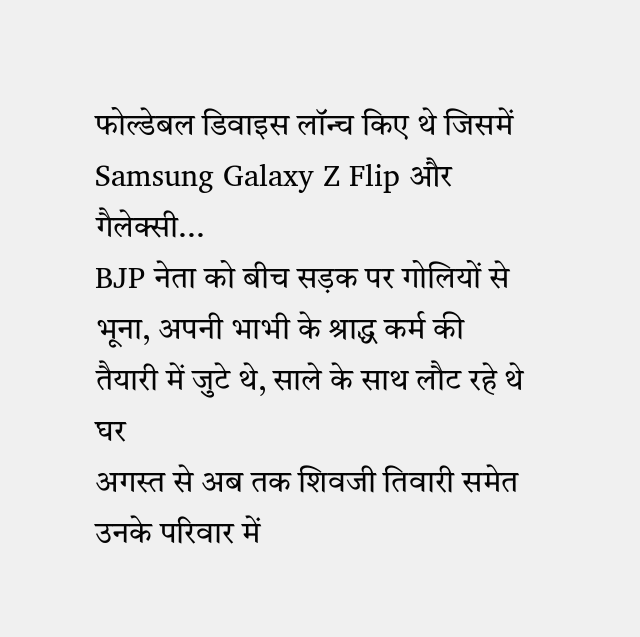फोल्डेबल डिवाइस लॉन्च किए थे जिसमें Samsung Galaxy Z Flip और गैलेक्सी...
BJP नेता को बीच सड़क पर गोलियों से भूना, अपनी भाभी के श्राद्ध कर्म की तैयारी में जुटे थे, साले के साथ लौट रहे थे घर
अगस्त से अब तक शिवजी तिवारी समेत उनके परिवार में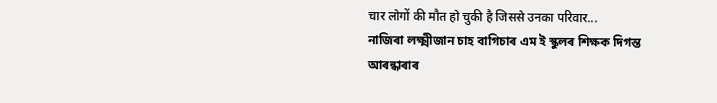चार लोगों की मौत हो चुकी है जिससे उनका परिवार...
নাজিৰা লক্ষ্মীজান চাহ বাগিচাৰ এম ই স্কুলৰ শিক্ষক দিগন্ত আৰন্ধাৰাৰ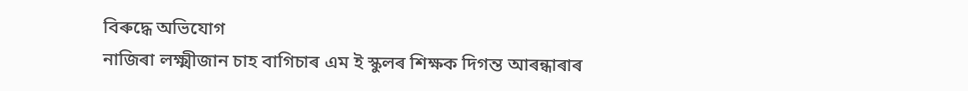বিৰুদ্ধে অভিযোগ
নাজিৰা লক্ষ্মীজান চাহ বাগিচাৰ এম ই স্কুলৰ শিক্ষক দিগন্ত আৰন্ধাৰাৰ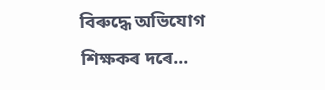বিৰুদ্ধে অভিযোগ
শিক্ষকৰ দৰে...